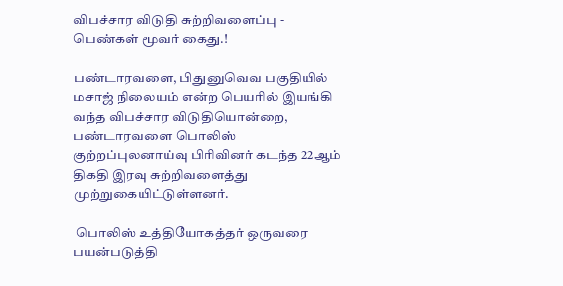விபச்சார விடுதி சுற்றிவளைப்பு - பெண்கள் மூவர் கைது.!

பண்டாரவளை, பிதுனுவெவ பகுதியில் மசாஜ் நிலையம் என்ற பெயரில் இயங்கி வந்த விபச்சார விடுதியொன்றை, பண்டாரவளை பொலிஸ் குற்றப்புலனாய்வு பிரிவினர் கடந்த 22ஆம் திகதி இரவு சுற்றிவளைத்து முற்றுகையிட்டுள்ளனர்.

 பொலிஸ் உத்தியோகத்தர் ஒருவரை பயன்படுத்தி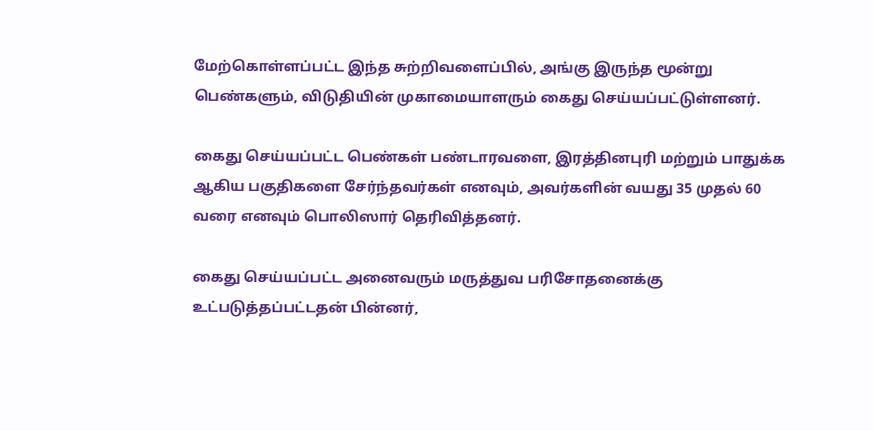மேற்கொள்ளப்பட்ட இந்த சுற்றிவளைப்பில், அங்கு இருந்த மூன்று பெண்களும், விடுதியின் முகாமையாளரும் கைது செய்யப்பட்டுள்ளனர்.

கைது செய்யப்பட்ட பெண்கள் பண்டாரவளை, இரத்தினபுரி மற்றும் பாதுக்க ஆகிய பகுதிகளை சேர்ந்தவர்கள் எனவும், அவர்களின் வயது 35 முதல் 60 வரை எனவும் பொலிஸார் தெரிவித்தனர்.

கைது செய்யப்பட்ட அனைவரும் மருத்துவ பரிசோதனைக்கு உட்படுத்தப்பட்டதன் பின்னர்,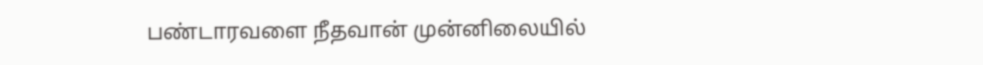பண்டாரவளை நீதவான் முன்னிலையில்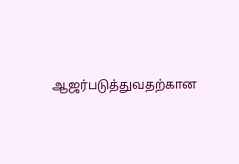ஆஜர்படுத்துவதற்கான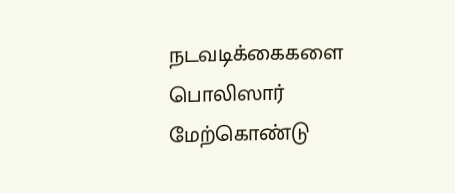நடவடிக்கைகளை பொலிஸார் மேற்கொண்டு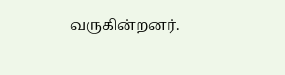வருகின்றனர்.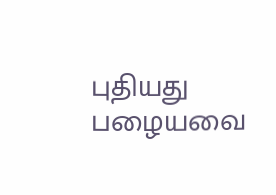புதியது பழையவை